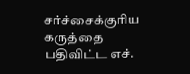சர்ச்சைக்குரிய கருத்தை பதிவிட்ட எச்.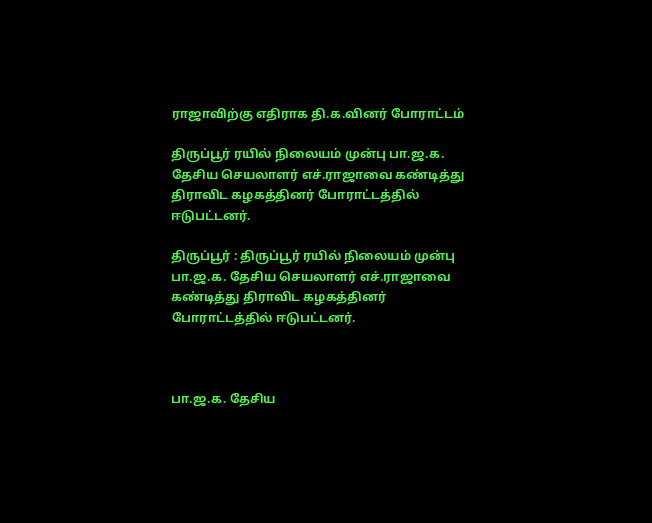ராஜாவிற்கு எதிராக தி.க.வினர் போராட்டம்

திருப்பூர் ரயில் நிலையம் முன்பு பா.ஜ.க. தேசிய செயலாளர் எச்.ராஜாவை கண்டித்து திராவிட கழகத்தினர் போராட்டத்தில் ஈடுபட்டனர்.

திருப்பூர் : திருப்பூர் ரயில் நிலையம் முன்பு பா.ஜ.க. தேசிய செயலாளர் எச்.ராஜாவை கண்டித்து திராவிட கழகத்தினர் போராட்டத்தில் ஈடுபட்டனர்.



பா.ஜ.க. தேசிய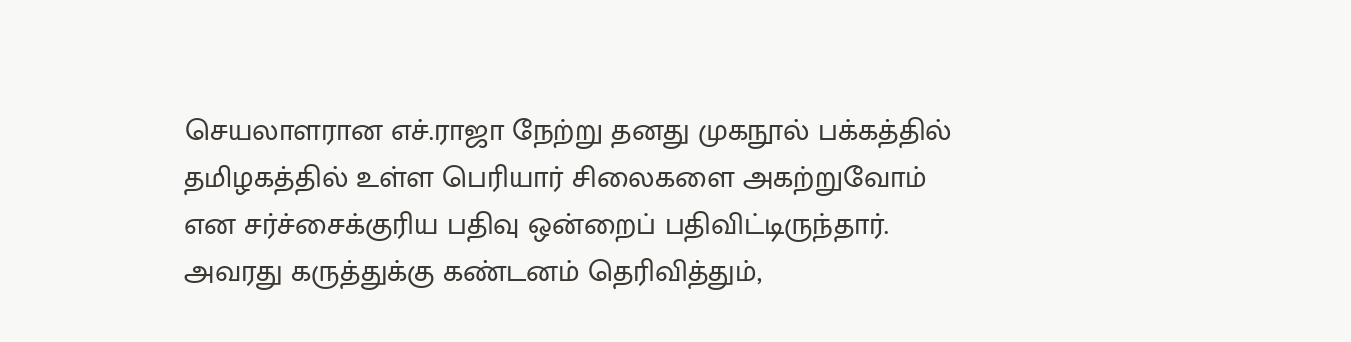செயலாளரான எச்.ராஜா நேற்று தனது முகநூல் பக்கத்தில் தமிழகத்தில் உள்ள பெரியார் சிலைகளை அகற்றுவோம் என சர்ச்சைக்குரிய பதிவு ஒன்றைப் பதிவிட்டிருந்தார். அவரது கருத்துக்கு கண்டனம் தெரிவித்தும்,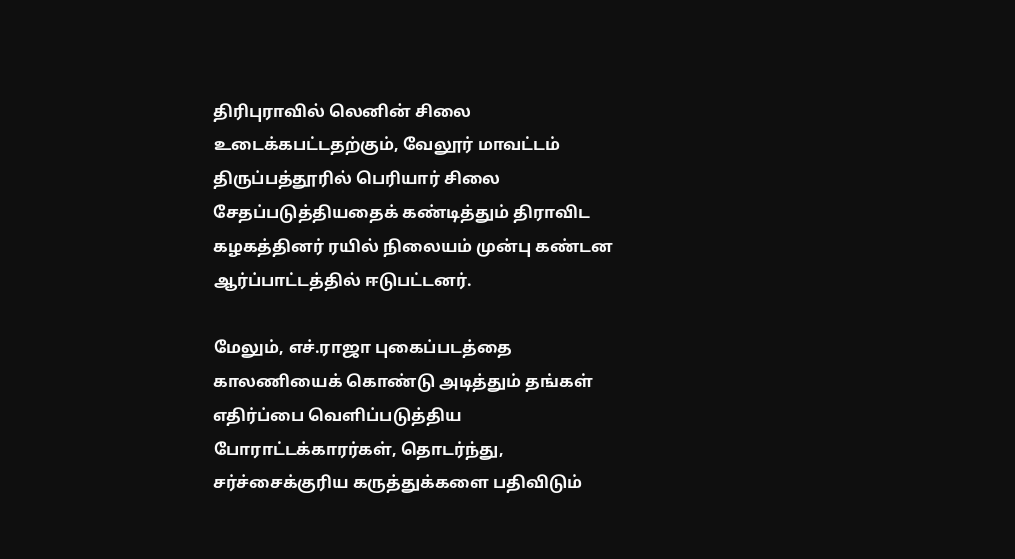திரிபுராவில் லெனின் சிலை உடைக்கபட்டதற்கும், வேலூர் மாவட்டம் திருப்பத்தூரில் பெரியார் சிலை சேதப்படுத்தியதைக் கண்டித்தும் திராவிட கழகத்தினர் ரயில் நிலையம் முன்பு கண்டன ஆர்ப்பாட்டத்தில் ஈடுபட்டனர்.

மேலும், எச்.ராஜா புகைப்படத்தை காலணியைக் கொண்டு அடித்தும் தங்கள் எதிர்ப்பை வெளிப்படுத்திய போராட்டக்காரர்கள், தொடர்ந்து, சர்ச்சைக்குரிய கருத்துக்களை பதிவிடும்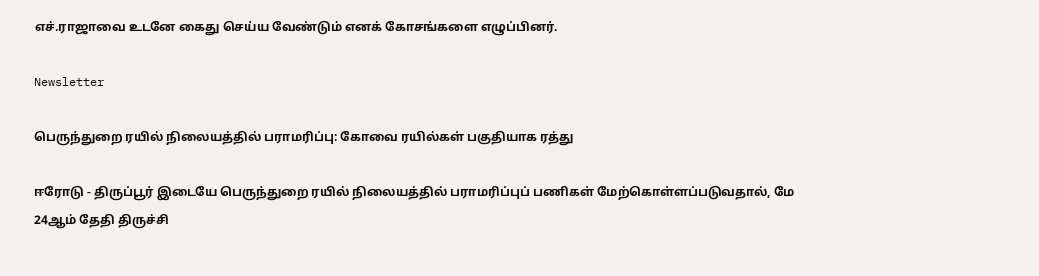எச்.ராஜாவை உடனே கைது செய்ய வேண்டும் எனக் கோசங்களை எழுப்பினர்.

Newsletter

பெருந்துறை ரயில் நிலையத்தில் பராமரிப்பு: கோவை ரயில்கள் பகுதியாக ரத்து

ஈரோடு - திருப்பூர் இடையே பெருந்துறை ரயில் நிலையத்தில் பராமரிப்புப் பணிகள் மேற்கொள்ளப்படுவதால், மே 24ஆம் தேதி திருச்சி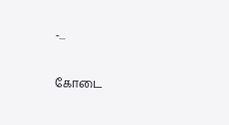-...

கோடை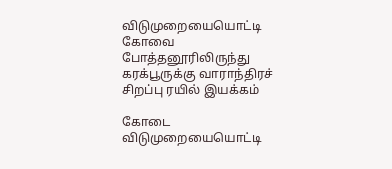விடுமுறையையொட்டி கோவை  போத்தனூரிலிருந்து கரக்பூருக்கு வாராந்திரச் சிறப்பு ரயில் இயக்கம்

கோடை விடுமுறையையொட்டி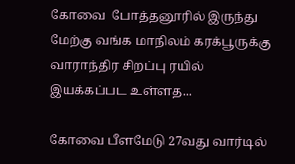கோவை  போத்தனூரில் இருந்து மேற்கு வங்க மாநிலம் கரக்பூருக்கு வாராந்திர சிறப்பு ரயில் இயக்கப்பட உள்ளத...

கோவை பீளமேடு 27வது வார்டில்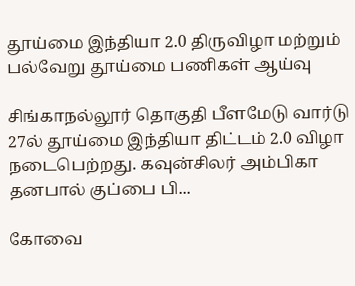தூய்மை இந்தியா 2.0 திருவிழா மற்றும் பல்வேறு தூய்மை பணிகள் ஆய்வு

சிங்காநல்லூர் தொகுதி பீளமேடு வார்டு 27ல் தூய்மை இந்தியா திட்டம் 2.0 விழா நடைபெற்றது. கவுன்சிலர் அம்பிகா தனபால் குப்பை பி...

கோவை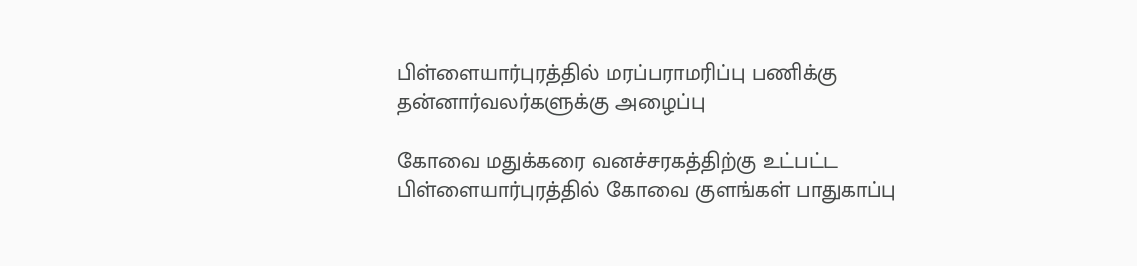பிள்ளையார்புரத்தில் மரப்பராமரிப்பு பணிக்கு  தன்னார்வலர்களுக்கு அழைப்பு

கோவை மதுக்கரை வனச்சரகத்திற்கு உட்பட்ட பிள்ளையார்புரத்தில் கோவை குளங்கள் பாதுகாப்பு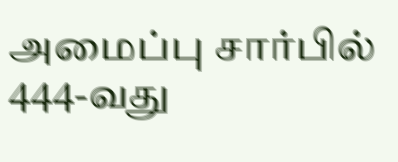அமைப்பு சார்பில் 444-வது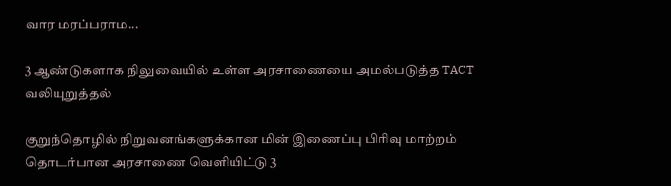வார மரப்பராம...

3 ஆண்டுகளாக நிலுவையில் உள்ள அரசாணையை அமல்படுத்த TACT வலியுறுத்தல்

குறுந்தொழில் நிறுவனங்களுக்கான மின் இணைப்பு பிரிவு மாற்றம் தொடர்பான அரசாணை வெளியிட்டு 3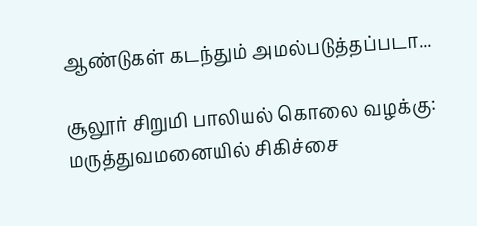ஆண்டுகள் கடந்தும் அமல்படுத்தப்படா...

சூலூர் சிறுமி பாலியல் கொலை வழக்கு: மருத்துவமனையில் சிகிச்சை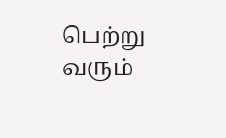பெற்று வரும்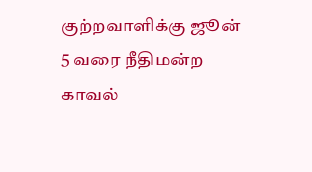குற்றவாளிக்கு ஜூன் 5 வரை நீதிமன்ற காவல்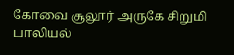கோவை சூலூர் அருகே சிறுமி பாலியல்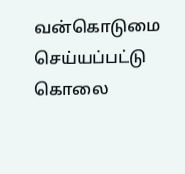வன்கொடுமை செய்யப்பட்டு கொலை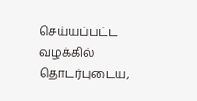செய்யப்பட்ட வழக்கில் தொடர்புடைய,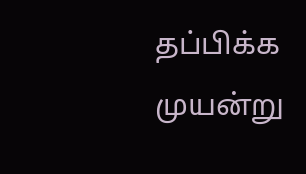தப்பிக்க முயன்று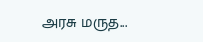அரசு மருத...